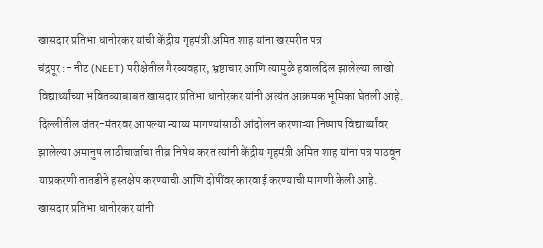खासदार प्रतिभा धानोरकर यांची केंद्रीय गृहमंत्री अमित शाह यांना खरमरीत पत्र
चंद्रपूर :- नीट (NEET) परीक्षेतील गैरव्यवहार, भ्रष्टाचार आणि त्यामुळे हवालदिल झालेल्या लाखो विद्यार्थ्यांच्या भवितव्याबाबत खासदार प्रतिभा धानोरकर यांनी अत्यंत आक्रमक भूमिका घेतली आहे. दिल्लीतील जंतर-मंतरवर आपल्या न्याय्य मागण्यांसाठी आंदोलन करणाऱ्या निष्पाप विद्यार्थ्यांवर झालेल्या अमानुष लाठीचार्जाचा तीव्र निषेध करत त्यांनी केंद्रीय गृहमंत्री अमित शाह यांना पत्र पाठवून याप्रकरणी तातडीने हस्तक्षेप करण्याची आणि दोषींवर कारवाई करण्याची मागणी केली आहे.
खासदार प्रतिभा धानोरकर यांनी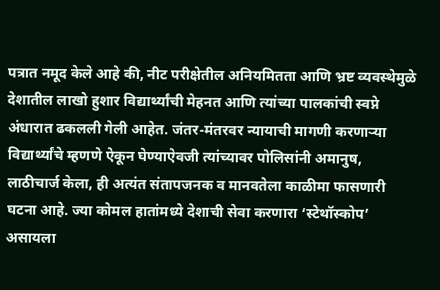पत्रात नमूद केले आहे की, नीट परीक्षेतील अनियमितता आणि भ्रष्ट व्यवस्थेमुळे देशातील लाखो हुशार विद्यार्थ्यांची मेहनत आणि त्यांच्या पालकांची स्वप्ने अंधारात ढकलली गेली आहेत. जंतर-मंतरवर न्यायाची मागणी करणाऱ्या विद्यार्थ्यांचे म्हणणे ऐकून घेण्याऐवजी त्यांच्यावर पोलिसांनी अमानुष, लाठीचार्ज केला, ही अत्यंत संतापजनक व मानवतेला काळीमा फासणारी घटना आहे. ज्या कोमल हातांमध्ये देशाची सेवा करणारा ‘स्टेथॉस्कोप’ असायला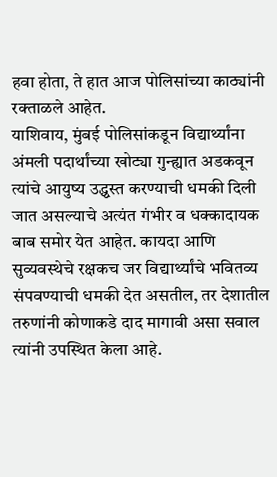हवा होता, ते हात आज पोलिसांच्या काठ्यांनी रक्ताळले आहेत.
याशिवाय, मुंबई पोलिसांकडून विद्यार्थ्यांना अंमली पदार्थांच्या खोट्या गुन्ह्यात अडकवून त्यांचे आयुष्य उद्ध्वस्त करण्याची धमकी दिली जात असल्याचे अत्यंत गंभीर व धक्कादायक बाब समोर येत आहेत. कायदा आणि सुव्यवस्थेचे रक्षकच जर विद्यार्थ्यांचे भवितव्य संपवण्याची धमकी देत असतील, तर देशातील तरुणांनी कोणाकडे दाद मागावी असा सवाल त्यांनी उपस्थित केला आहे.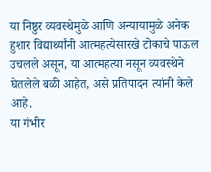या निष्ठुर व्यवस्थेमुळे आणि अन्यायामुळे अनेक हुशार विद्यार्थ्यांनी आत्महत्येसारखे टोकाचे पाऊल उचलले असून, या आत्महत्या नसून व्यवस्थेने घेतलेले बळी आहेत, असे प्रतिपादन त्यांनी केले आहे.
या गंभीर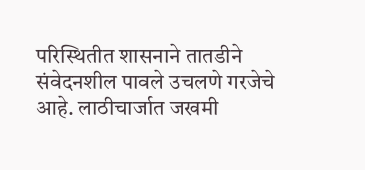परिस्थितीत शासनाने तातडीने संवेदनशील पावले उचलणे गरजेचे आहे. लाठीचार्जात जखमी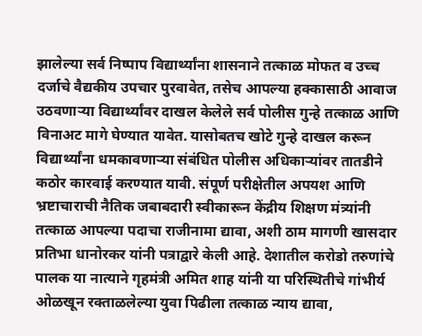झालेल्या सर्व निष्पाप विद्यार्थ्यांना शासनाने तत्काळ मोफत व उच्च दर्जाचे वैद्यकीय उपचार पुरवावेत, तसेच आपल्या हक्कासाठी आवाज उठवणाऱ्या विद्यार्थ्यांवर दाखल केलेले सर्व पोलीस गुन्हे तत्काळ आणि विनाअट मागे घेण्यात यावेत. यासोबतच खोटे गुन्हे दाखल करून विद्यार्थ्यांना धमकावणाऱ्या संबंधित पोलीस अधिकाऱ्यांवर तातडीने कठोर कारवाई करण्यात यावी. संपूर्ण परीक्षेतील अपयश आणि भ्रष्टाचाराची नैतिक जबाबदारी स्वीकारून केंद्रीय शिक्षण मंत्र्यांनी तत्काळ आपल्या पदाचा राजीनामा द्यावा, अशी ठाम मागणी खासदार प्रतिभा धानोरकर यांनी पत्राद्वारे केली आहे. देशातील करोडो तरुणांचे पालक या नात्याने गृहमंत्री अमित शाह यांनी या परिस्थितीचे गांभीर्य ओळखून रक्ताळलेल्या युवा पिढीला तत्काळ न्याय द्यावा,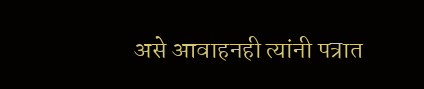असे आवाहनही त्यांनी पत्रात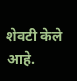शेवटी केले आहे.